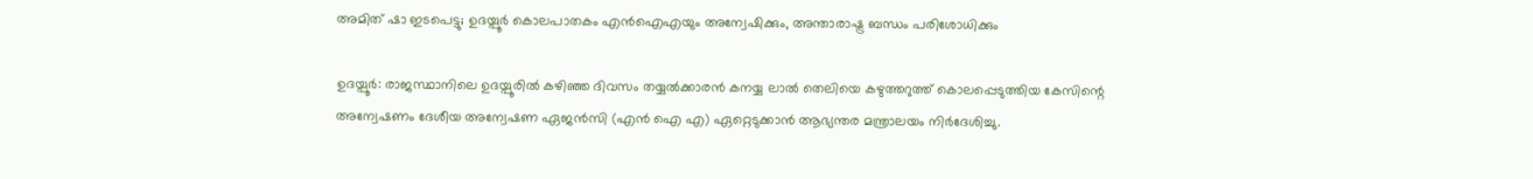അമിത് ഷാ ഇടപെട്ടു; ഉദയ്പൂര്‍ കൊലപാതകം എന്‍ഐഎയും അന്വേഷിക്കും, അന്താരാഷ്ട്ര ബന്ധം പരിശോധിക്കും

ഉദയ്പൂര്‍: രാജസ്ഥാനിലെ ഉദയ്പൂരില്‍ കഴിഞ്ഞ ദിവസം തയ്യല്‍ക്കാരന്‍ കനയ്യ ലാല്‍ തെലിയെ കഴുത്തറുത്ത് കൊലപ്പെടുത്തിയ കേസിന്റെ അന്വേഷണം ദേശീയ അന്വേഷണ ഏജന്‍സി (എന്‍ ഐ എ) ഏറ്റെടുക്കാന്‍ ആഭ്യന്തര മന്ത്രാലയം നിര്‍ദേശിച്ചു.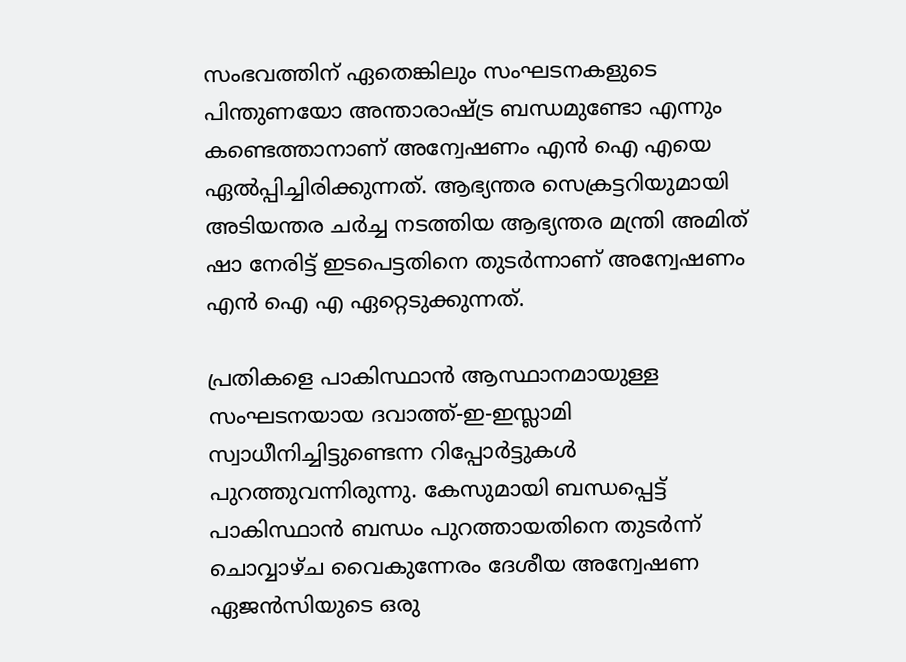സംഭവത്തിന് ഏതെങ്കിലും സംഘടനകളുടെ പിന്തുണയോ അന്താരാഷ്ട്ര ബന്ധമുണ്ടോ എന്നും കണ്ടെത്താനാണ് അന്വേഷണം എന്‍ ഐ എയെ ഏല്‍പ്പിച്ചിരിക്കുന്നത്. ആഭ്യന്തര സെക്രട്ടറിയുമായി അടിയന്തര ചര്‍ച്ച നടത്തിയ ആഭ്യന്തര മന്ത്രി അമിത് ഷാ നേരിട്ട് ഇടപെട്ടതിനെ തുടര്‍ന്നാണ് അന്വേഷണം എന്‍ ഐ എ ഏറ്റെടുക്കുന്നത്.

പ്രതികളെ പാകിസ്ഥാന്‍ ആസ്ഥാനമായുള്ള സംഘടനയായ ദവാത്ത്-ഇ-ഇസ്ലാമി സ്വാധീനിച്ചിട്ടുണ്ടെന്ന റിപ്പോര്‍ട്ടുകള്‍ പുറത്തുവന്നിരുന്നു. കേസുമായി ബന്ധപ്പെട്ട് പാകിസ്ഥാന്‍ ബന്ധം പുറത്തായതിനെ തുടര്‍ന്ന് ചൊവ്വാഴ്ച വൈകുന്നേരം ദേശീയ അന്വേഷണ ഏജന്‍സിയുടെ ഒരു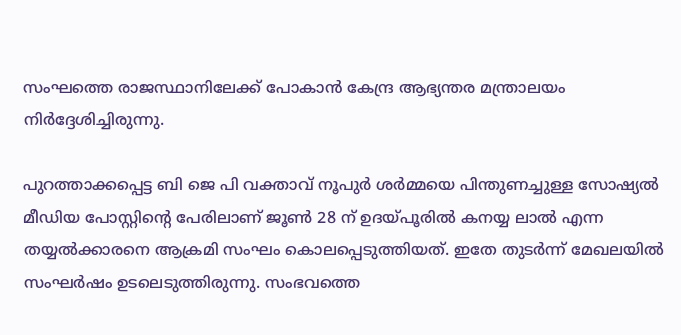സംഘത്തെ രാജസ്ഥാനിലേക്ക് പോകാന്‍ കേന്ദ്ര ആഭ്യന്തര മന്ത്രാലയം നിര്‍ദ്ദേശിച്ചിരുന്നു.

പുറത്താക്കപ്പെട്ട ബി ജെ പി വക്താവ് നൂപുര്‍ ശര്‍മ്മയെ പിന്തുണച്ചുള്ള സോഷ്യല്‍ മീഡിയ പോസ്റ്റിന്റെ പേരിലാണ് ജൂണ്‍ 28 ന് ഉദയ്പൂരില്‍ കനയ്യ ലാല്‍ എന്ന തയ്യല്‍ക്കാരനെ ആക്രമി സംഘം കൊലപ്പെടുത്തിയത്. ഇതേ തുടര്‍ന്ന് മേഖലയില്‍ സംഘര്‍ഷം ഉടലെടുത്തിരുന്നു. സംഭവത്തെ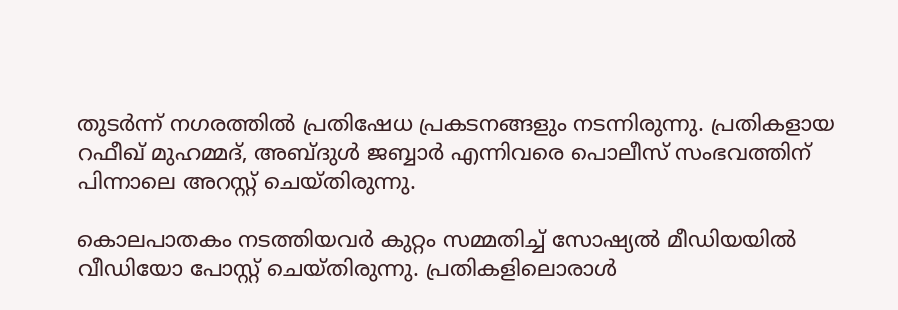തുടര്‍ന്ന് നഗരത്തില്‍ പ്രതിഷേധ പ്രകടനങ്ങളും നടന്നിരുന്നു. പ്രതികളായ റഫീഖ് മുഹമ്മദ്, അബ്ദുള്‍ ജബ്ബാര്‍ എന്നിവരെ പൊലീസ് സംഭവത്തിന് പിന്നാലെ അറസ്റ്റ് ചെയ്തിരുന്നു.

കൊലപാതകം നടത്തിയവര്‍ കുറ്റം സമ്മതിച്ച്‌ സോഷ്യല്‍ മീഡിയയില്‍ വീഡിയോ പോസ്റ്റ് ചെയ്തിരുന്നു. പ്രതികളിലൊരാള്‍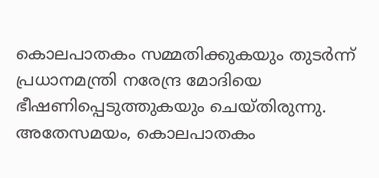കൊലപാതകം സമ്മതിക്കുകയും തുടര്‍ന്ന് പ്രധാനമന്ത്രി നരേന്ദ്ര മോദിയെ ഭീഷണിപ്പെടുത്തുകയും ചെയ്തിരുന്നു. അതേസമയം, കൊലപാതകം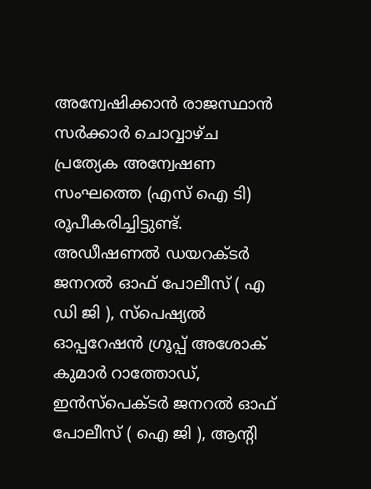അന്വേഷിക്കാന്‍ രാജസ്ഥാന്‍ സര്‍ക്കാര്‍ ചൊവ്വാഴ്ച പ്രത്യേക അന്വേഷണ സംഘത്തെ (എസ് ഐ ടി) രൂപീകരിച്ചിട്ടുണ്ട്. അഡീഷണല്‍ ഡയറക്ടര്‍ ജനറല്‍ ഓഫ് പോലീസ് ( എ ഡി ജി ), സ്പെഷ്യല്‍ ഓപ്പറേഷന്‍ ഗ്രൂപ്പ് അശോക് കുമാര്‍ റാത്തോഡ്, ഇന്‍സ്പെക്ടര്‍ ജനറല്‍ ഓഫ് പോലീസ് ( ഐ ജി ), ആന്റി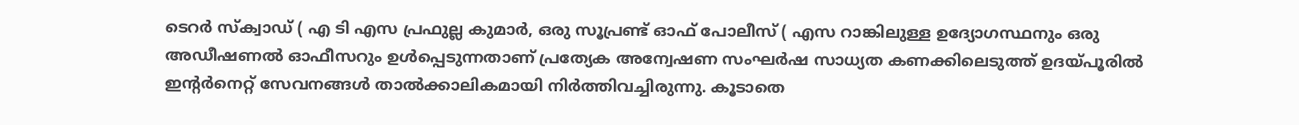ടെറര്‍ സ്‌ക്വാഡ് ( എ ടി എസ പ്രഫുല്ല കുമാര്‍, ഒരു സൂപ്രണ്ട് ഓഫ് പോലീസ് ( എസ റാങ്കിലുള്ള ഉദ്യോഗസ്ഥനും ഒരു അഡീഷണല്‍ ഓഫീസറും ഉള്‍പ്പെടുന്നതാണ് പ്രത്യേക അന്വേഷണ സംഘര്‍ഷ സാധ്യത കണക്കിലെടുത്ത് ഉദയ്പൂരില്‍ ഇന്റര്‍നെറ്റ് സേവനങ്ങള്‍ താല്‍ക്കാലികമായി നിര്‍ത്തിവച്ചിരുന്നു. കൂടാതെ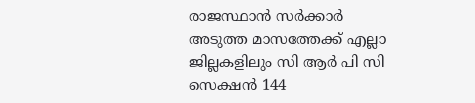രാജസ്ഥാന്‍ സര്‍ക്കാര്‍ അടുത്ത മാസത്തേക്ക് എല്ലാ ജില്ലകളിലും സി ആര്‍ പി സി സെക്ഷന്‍ 144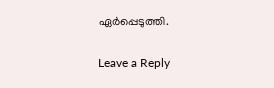ഏര്‍പ്പെടുത്തി.

Leave a Reply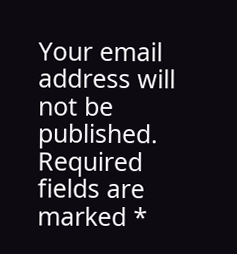Your email address will not be published. Required fields are marked *